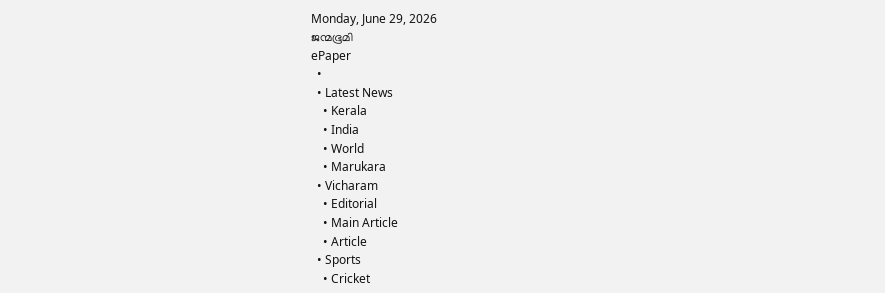Monday, June 29, 2026
ജന്മഭൂമി
ePaper
  •
  • Latest News
    • Kerala
    • India
    • World
    • Marukara
  • Vicharam
    • Editorial
    • Main Article
    • Article
  • Sports
    • Cricket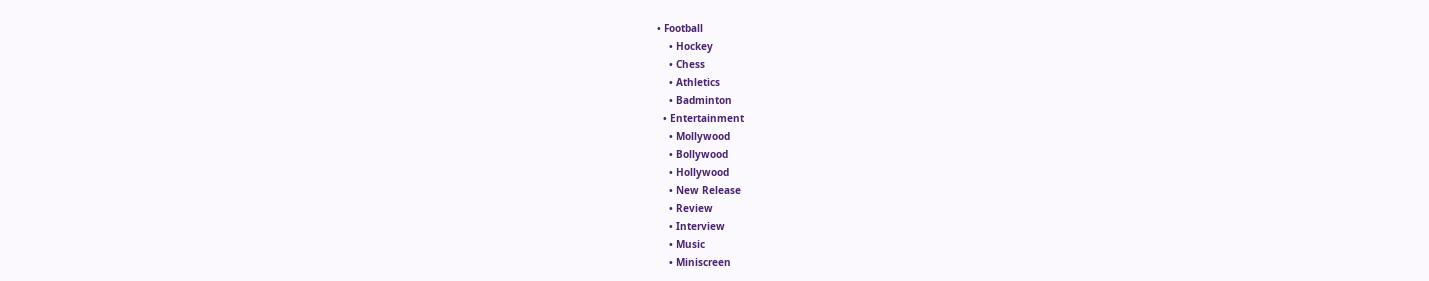• Football
    • Hockey
    • Chess
    • Athletics
    • Badminton
  • Entertainment
    • Mollywood
    • Bollywood
    • Hollywood
    • New Release
    • Review
    • Interview
    • Music
    • Miniscreen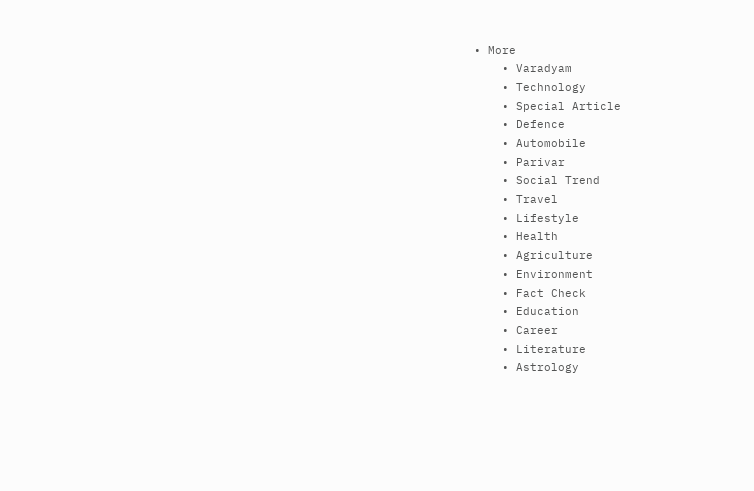• More
    • Varadyam
    • Technology
    • Special Article
    • Defence
    • Automobile
    • Parivar
    • Social Trend
    • Travel
    • Lifestyle
    • Health
    • Agriculture
    • Environment
    • Fact Check
    • Education
    • Career
    • Literature
    • Astrology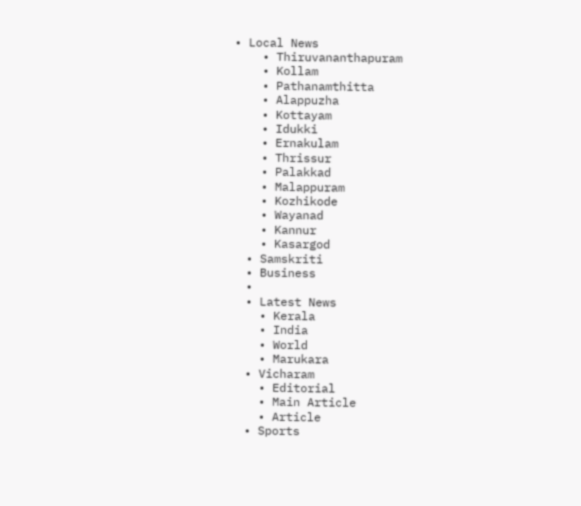• Local News
    • Thiruvananthapuram
    • Kollam
    • Pathanamthitta
    • Alappuzha
    • Kottayam
    • Idukki
    • Ernakulam
    • Thrissur
    • Palakkad
    • Malappuram
    • Kozhikode
    • Wayanad
    • Kannur
    • Kasargod
  • Samskriti
  • Business
  •
  • Latest News
    • Kerala
    • India
    • World
    • Marukara
  • Vicharam
    • Editorial
    • Main Article
    • Article
  • Sports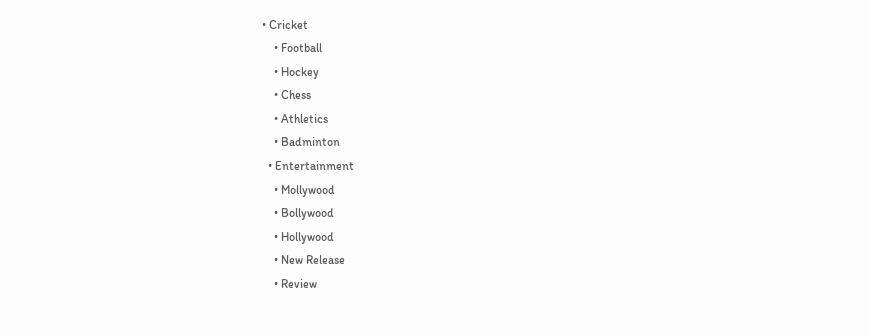• Cricket
    • Football
    • Hockey
    • Chess
    • Athletics
    • Badminton
  • Entertainment
    • Mollywood
    • Bollywood
    • Hollywood
    • New Release
    • Review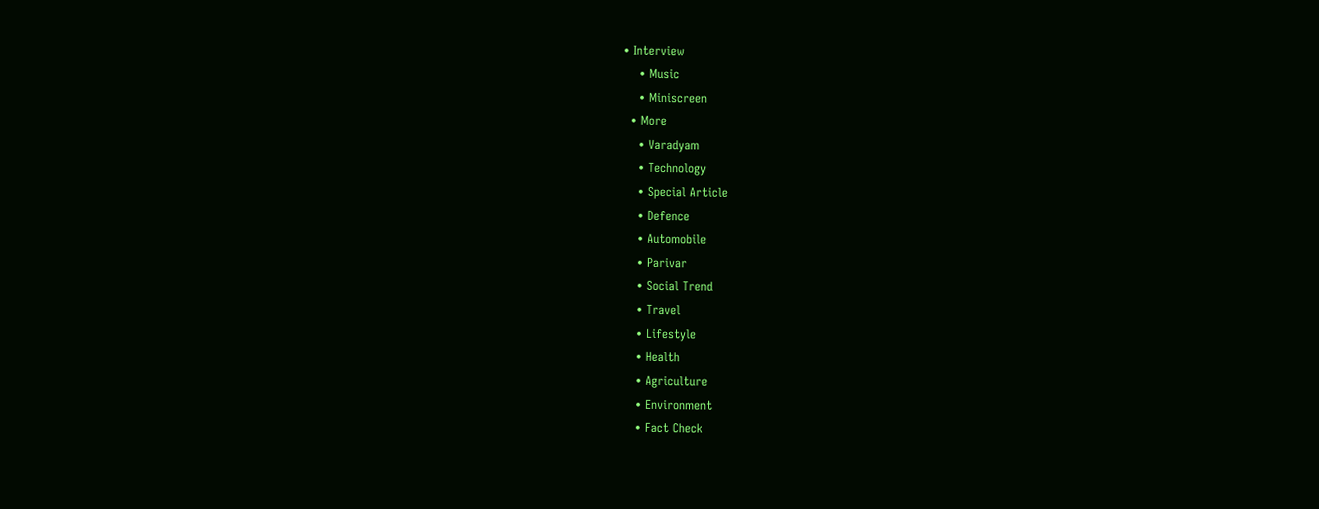• Interview
    • Music
    • Miniscreen
  • More
    • Varadyam
    • Technology
    • Special Article
    • Defence
    • Automobile
    • Parivar
    • Social Trend
    • Travel
    • Lifestyle
    • Health
    • Agriculture
    • Environment
    • Fact Check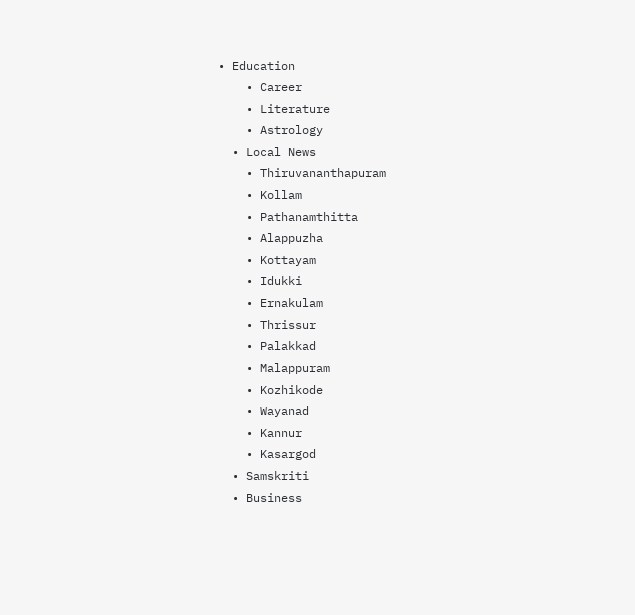• Education
    • Career
    • Literature
    • Astrology
  • Local News
    • Thiruvananthapuram
    • Kollam
    • Pathanamthitta
    • Alappuzha
    • Kottayam
    • Idukki
    • Ernakulam
    • Thrissur
    • Palakkad
    • Malappuram
    • Kozhikode
    • Wayanad
    • Kannur
    • Kasargod
  • Samskriti
  • Business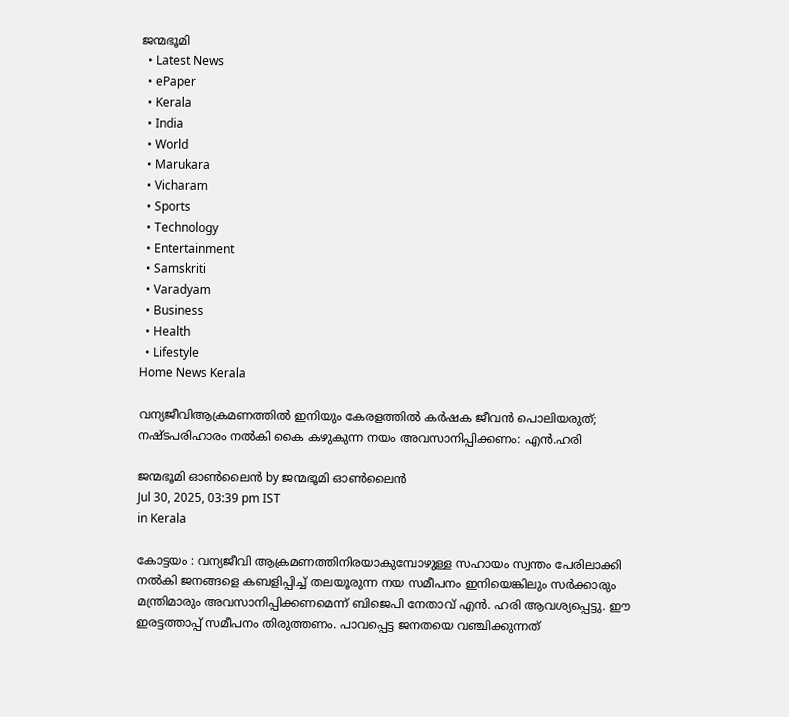ജന്മഭൂമി
  • Latest News
  • ePaper
  • Kerala
  • India
  • World
  • Marukara
  • Vicharam
  • Sports
  • Technology
  • Entertainment
  • Samskriti
  • Varadyam
  • Business
  • Health
  • Lifestyle
Home News Kerala

വന്യജീവിആക്രമണത്തിൽ ഇനിയും കേരളത്തിൽ കർഷക ജീവൻ പൊലിയരുത്; നഷ്ടപരിഹാരം നൽകി കൈ കഴുകുന്ന നയം അവസാനിപ്പിക്കണം: എൻ.ഹരി

ജന്മഭൂമി ഓണ്‍ലൈന്‍ by ജന്മഭൂമി ഓണ്‍ലൈന്‍
Jul 30, 2025, 03:39 pm IST
in Kerala

കോട്ടയം : വന്യജീവി ആക്രമണത്തിനിരയാകുമ്പോഴുള്ള സഹായം സ്വന്തം പേരിലാക്കി നൽകി ജനങ്ങളെ കബളിപ്പിച്ച് തലയൂരുന്ന നയ സമീപനം ഇനിയെങ്കിലും സർക്കാരും മന്ത്രിമാരും അവസാനിപ്പിക്കണമെന്ന് ബിജെപി നേതാവ് എൻ. ഹരി ആവശ്യപ്പെട്ടു. ഈ ഇരട്ടത്താപ്പ് സമീപനം തിരുത്തണം. പാവപ്പെട്ട ജനതയെ വഞ്ചിക്കുന്നത്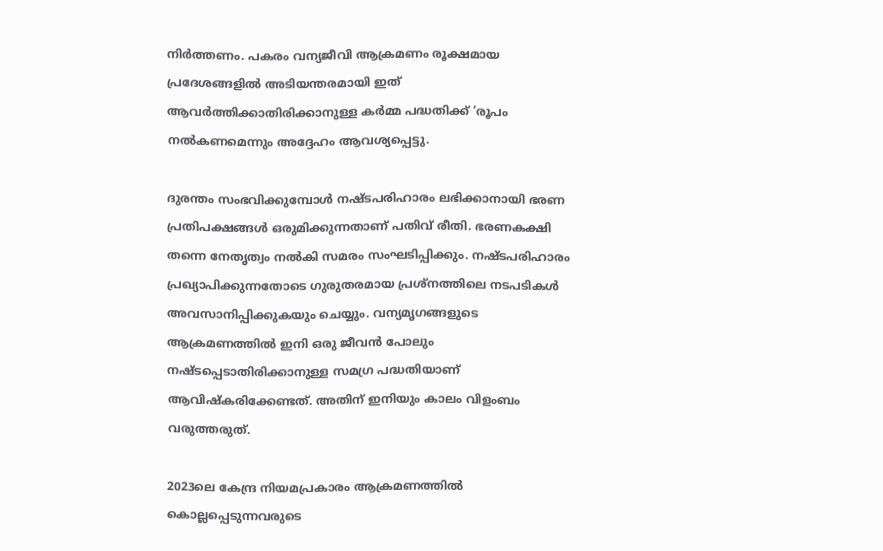നിർത്തണം. പകരം വന്യജീവി ആക്രമണം രൂക്ഷമായ പ്രദേശങ്ങളിൽ അടിയന്തരമായി ഇത് ആവർത്തിക്കാതിരിക്കാനുള്ള കർമ്മ പദ്ധതിക്ക് ‘രൂപം നൽകണമെന്നും അദ്ദേഹം ആവശ്യപ്പെട്ടു.

ദുരന്തം സംഭവിക്കുമ്പോൾ നഷ്ടപരിഹാരം ലഭിക്കാനായി ഭരണ പ്രതിപക്ഷങ്ങൾ ഒരുമിക്കുന്നതാണ് പതിവ് രീതി. ഭരണകക്ഷി തന്നെ നേതൃത്വം നൽകി സമരം സംഘടിപ്പിക്കും. നഷ്ടപരിഹാരം പ്രഖ്യാപിക്കുന്നതോടെ ഗുരുതരമായ പ്രശ്നത്തിലെ നടപടികൾ അവസാനിപ്പിക്കുകയും ചെയ്യും. വന്യമൃഗങ്ങളുടെ ആക്രമണത്തിൽ ഇനി ഒരു ജീവൻ പോലും നഷ്ടപ്പെടാതിരിക്കാനുള്ള സമഗ്ര പദ്ധതിയാണ് ആവിഷ്കരിക്കേണ്ടത്. അതിന് ഇനിയും കാലം വിളംബം വരുത്തരുത്.

2023ലെ കേന്ദ്ര നിയമപ്രകാരം ആക്രമണത്തിൽ കൊല്ലപ്പെടുന്നവരുടെ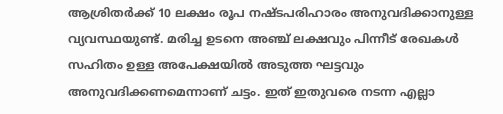ആശ്രിതർക്ക് 10 ലക്ഷം രൂപ നഷ്ടപരിഹാരം അനുവദിക്കാനുള്ള വ്യവസ്ഥയുണ്ട്. മരിച്ച ഉടനെ അഞ്ച് ലക്ഷവും പിന്നീട് രേഖകൾ സഹിതം ഉള്ള അപേക്ഷയിൽ അടുത്ത ഘട്ടവും അനുവദിക്കണമെന്നാണ് ചട്ടം. ഇത് ഇതുവരെ നടന്ന എല്ലാ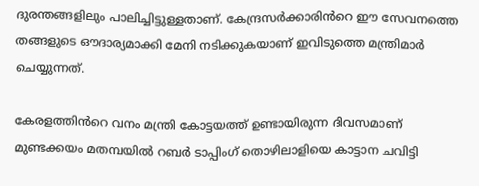ദുരന്തങ്ങളിലും പാലിച്ചിട്ടുള്ളതാണ്. കേന്ദ്രസർക്കാരിൻറെ ഈ സേവനത്തെ തങ്ങളുടെ ഔദാര്യമാക്കി മേനി നടിക്കുകയാണ് ഇവിടുത്തെ മന്ത്രിമാർ ചെയ്യുന്നത്.

കേരളത്തിൻറെ വനം മന്ത്രി കോട്ടയത്ത് ഉണ്ടായിരുന്ന ദിവസമാണ് മുണ്ടക്കയം മതമ്പയിൽ റബർ ടാപ്പിംഗ് തൊഴിലാളിയെ കാട്ടാന ചവിട്ടി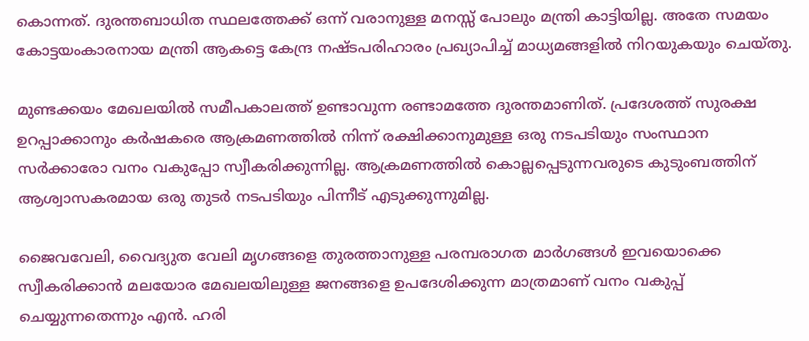കൊന്നത്. ദുരന്തബാധിത സ്ഥലത്തേക്ക് ഒന്ന് വരാനുള്ള മനസ്സ് പോലും മന്ത്രി കാട്ടിയില്ല. അതേ സമയം കോട്ടയംകാരനായ മന്ത്രി ആകട്ടെ കേന്ദ്ര നഷ്ടപരിഹാരം പ്രഖ്യാപിച്ച് മാധ്യമങ്ങളിൽ നിറയുകയും ചെയ്തു.

മുണ്ടക്കയം മേഖലയിൽ സമീപകാലത്ത് ഉണ്ടാവുന്ന രണ്ടാമത്തേ ദുരന്തമാണിത്. പ്രദേശത്ത് സുരക്ഷ ഉറപ്പാക്കാനും കർഷകരെ ആക്രമണത്തിൽ നിന്ന് രക്ഷിക്കാനുമുള്ള ഒരു നടപടിയും സംസ്ഥാന സർക്കാരോ വനം വകുപ്പോ സ്വീകരിക്കുന്നില്ല. ആക്രമണത്തിൽ കൊല്ലപ്പെടുന്നവരുടെ കുടുംബത്തിന് ആശ്വാസകരമായ ഒരു തുടർ നടപടിയും പിന്നീട് എടുക്കുന്നുമില്ല.

ജൈവവേലി, വൈദ്യുത വേലി മൃഗങ്ങളെ തുരത്താനുള്ള പരമ്പരാഗത മാർഗങ്ങൾ ഇവയൊക്കെ സ്വീകരിക്കാൻ മലയോര മേഖലയിലുള്ള ജനങ്ങളെ ഉപദേശിക്കുന്ന മാത്രമാണ് വനം വകുപ്പ് ചെയ്യുന്നതെന്നും എൻ. ഹരി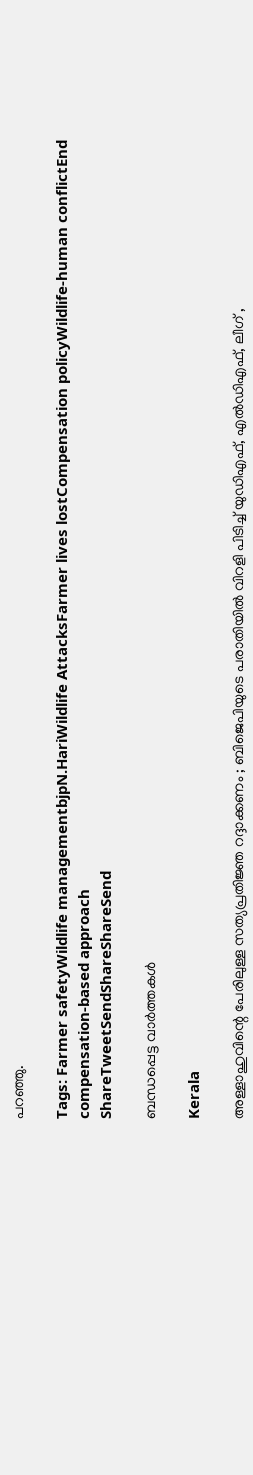പറഞ്ഞു.

Tags: Farmer safetyWildlife managementbjpN.HariWildlife AttacksFarmer lives lostCompensation policyWildlife-human conflictEnd compensation-based approach
ShareTweetSendShareShareSend

ബന്ധപ്പെട്ട വാര്‍ത്തകള്‍

Kerala

അള്ളാഹുവിന്റെ പേരിലുള്ള സത്യപ്രതിജ്ഞ റദ്ദാക്കണം ; ബിജെപിയുടെ പരാതിയിൽ വിറളി പിടിച്ച് യുഡിഎഫ്, എൽഡിഎഫ്, ലീഗ് ,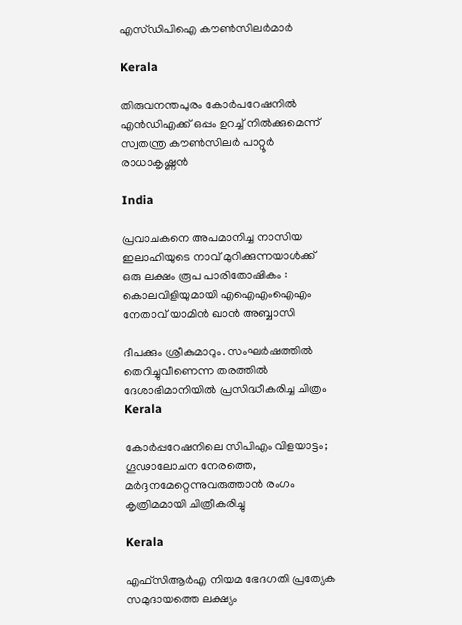എസ്ഡിപിഐ കൗൺസിലർമാർ

Kerala

തിരുവനന്തപുരം കോര്‍പറേഷനില്‍ എന്‍ഡിഎക്ക് ഒപ്പം ഉറച്ച് നില്‍ക്കുമെന്ന് സ്വതന്ത്ര കൗണ്‍സിലര്‍ പാറ്റൂര്‍ രാധാകൃഷ്ണന്‍

India

പ്രവാചകനെ അപമാനിച്ച നാസിയ ഇലാഹിയുടെ നാവ് മുറിക്കുന്നയാൾക്ക് ഒരു ലക്ഷം രൂപ പാരിതോഷികം : കൊലവിളിയുമായി എഐഎംഐഎം നേതാവ് യാമിൻ ഖാൻ അബ്ബാസി

ദീപക്കും ശ്രീകുമാറും. സംഘര്‍ഷത്തില്‍ തെറിച്ചുവീണെന്ന തരത്തില്‍ ദേശാഭിമാനിയില്‍ പ്രസിദ്ധീകരിച്ച ചിത്രം
Kerala

കോര്‍പ്പറേഷനിലെ സിപിഎം വിളയാട്ടം; ഗൂഢാലോചന നേരത്തെ, മര്‍ദ്ദനമേറ്റെന്നുവരുത്താന്‍ രംഗം കൃത്രിമമായി ചിത്രീകരിച്ചു

Kerala

എഫ്‌സി‌ആർ‌എ നിയമ ഭേദഗതി പ്രത്യേക സമുദായത്തെ ലക്ഷ്യം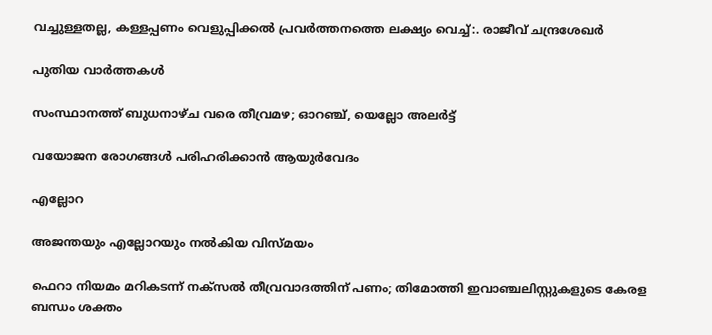വച്ചുള്ളതല്ല, കള്ളപ്പണം വെളുപ്പിക്കല്‍ പ്രവര്‍ത്തനത്തെ ലക്ഷ്യം വെച്ച്:. രാജീവ് ചന്ദ്രശേഖര്‍

പുതിയ വാര്‍ത്തകള്‍

സംസ്ഥാനത്ത് ബുധനാഴ്ച വരെ തീവ്രമഴ; ഓറഞ്ച്, യെല്ലോ അലര്‍ട്ട്

വയോജന രോഗങ്ങള്‍ പരിഹരിക്കാന്‍ ആയുര്‍വേദം

എല്ലോറ

അജന്തയും എല്ലോറയും നല്‍കിയ വിസ്മയം

ഫെറാ നിയമം മറികടന്ന് നക്‌സല്‍ തീവ്രവാദത്തിന് പണം; തിമോത്തി ഇവാഞ്ചലിസ്റ്റുകളുടെ കേരള ബന്ധം ശക്തം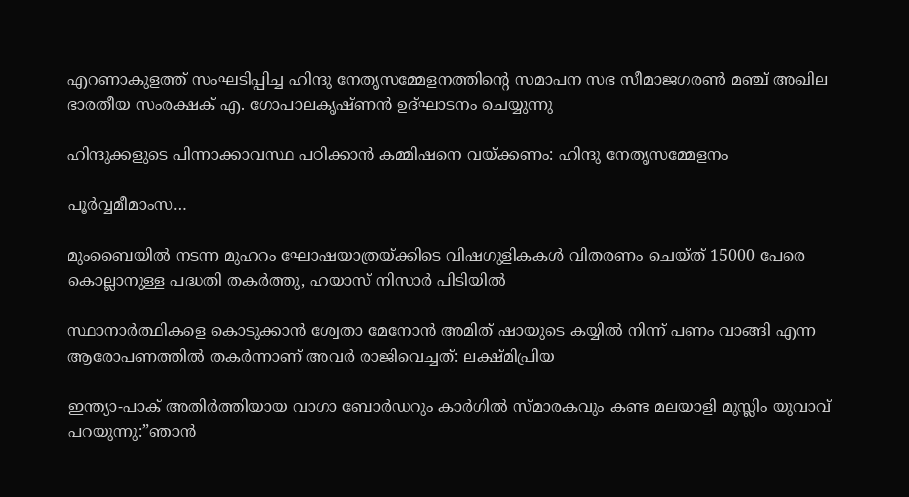എറണാകുളത്ത് സംഘടിപ്പിച്ച ഹിന്ദു നേതൃസമ്മേളനത്തിന്റെ സമാപന സഭ സീമാജഗരണ്‍ മഞ്ച് അഖില ഭാരതീയ സംരക്ഷക് എ. ഗോപാലകൃഷ്ണന്‍ ഉദ്ഘാടനം ചെയ്യുന്നു

ഹിന്ദുക്കളുടെ പിന്നാക്കാവസ്ഥ പഠിക്കാന്‍ കമ്മിഷനെ വയ്‌ക്കണം: ഹിന്ദു നേതൃസമ്മേളനം

പൂര്‍വ്വമീമാംസ…

മുംബൈയിൽ നടന്ന മുഹറം ഘോഷയാത്രയ്‌ക്കിടെ വിഷഗുളികകള്‍ വിതരണം ചെയ്ത് 15000 പേരെ കൊല്ലാനുള്ള പദ്ധതി തകര്‍ത്തു, ഹയാസ് നിസാര്‍ പിടിയില്‍

സ്ഥാനാർത്ഥികളെ കൊടുക്കാൻ ശ്വേതാ മേനോൻ അമിത് ഷായുടെ കയ്യിൽ നിന്ന് പണം വാങ്ങി എന്ന ആരോപണത്തില്‍ തകര്‍ന്നാണ് അവര്‍ രാജിവെച്ചത്: ലക്ഷ്മിപ്രിയ

ഇന്ത്യാ-പാക് അതിര്‍ത്തിയായ വാഗാ ബോര്‍ഡറും കാര്‍ഗില്‍ സ്മാരകവും കണ്ട മലയാളി മുസ്ലിം യുവാവ് പറയുന്നു:”ഞാന്‍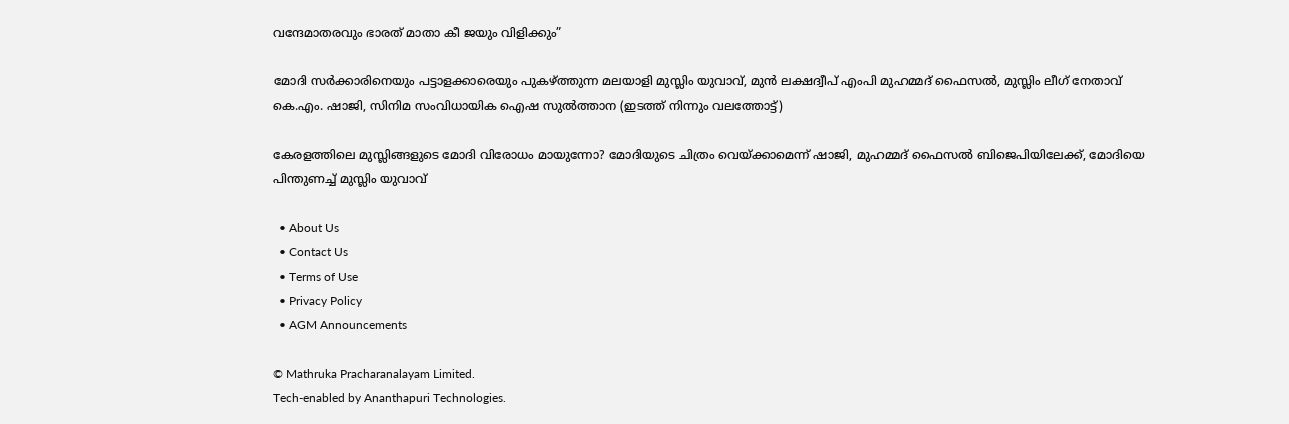വന്ദേമാതരവും ഭാരത് മാതാ കീ ജയും വിളിക്കും”

മോദി സര്‍ക്കാരിനെയും പട്ടാളക്കാരെയും പുകഴ്ത്തുന്ന മലയാളി മുസ്ലിം യുവാവ്, മുന്‍ ലക്ഷദ്വീപ് എംപി മുഹമ്മദ് ഫൈസല്‍, മുസ്ലിം ലീഗ് നേതാവ് കെ.എം. ഷാജി, സിനിമ സംവിധായിക ഐഷ സുല്‍ത്താന (ഇടത്ത് നിന്നും വലത്തോട്ട്)

കേരളത്തിലെ മുസ്ലിങ്ങളുടെ മോദി വിരോധം മായുന്നോ? മോദിയുടെ ചിത്രം വെയ്‌ക്കാമെന്ന് ഷാജി, മുഹമ്മദ് ഫൈസല്‍ ബിജെപിയിലേക്ക്, മോദിയെ പിന്തുണച്ച് മുസ്ലിം യുവാവ്

  • About Us
  • Contact Us
  • Terms of Use
  • Privacy Policy
  • AGM Announcements

© Mathruka Pracharanalayam Limited.
Tech-enabled by Ananthapuri Technologies.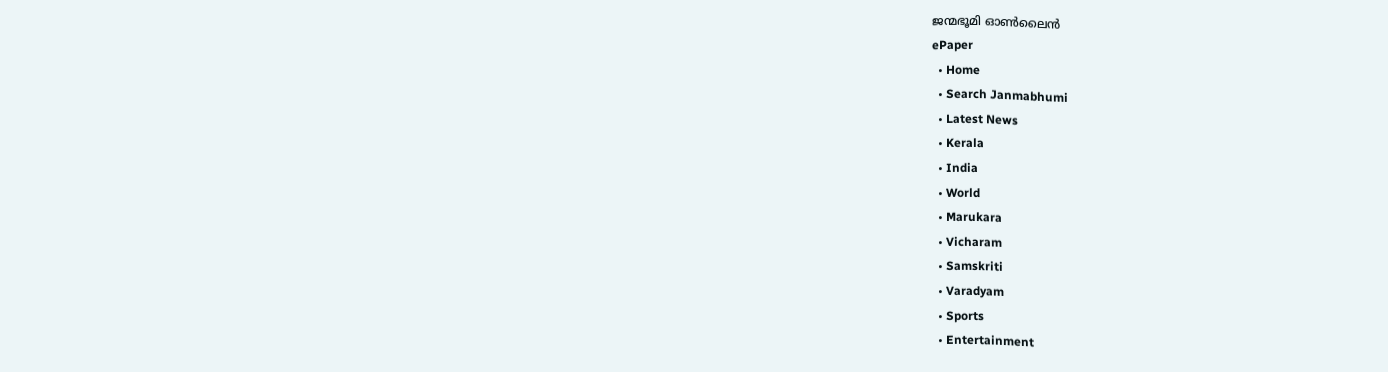ജന്മഭൂമി ഓണ്‍ലൈന്‍
ePaper
  • Home
  • Search Janmabhumi
  • Latest News
  • Kerala
  • India
  • World
  • Marukara
  • Vicharam
  • Samskriti
  • Varadyam
  • Sports
  • Entertainment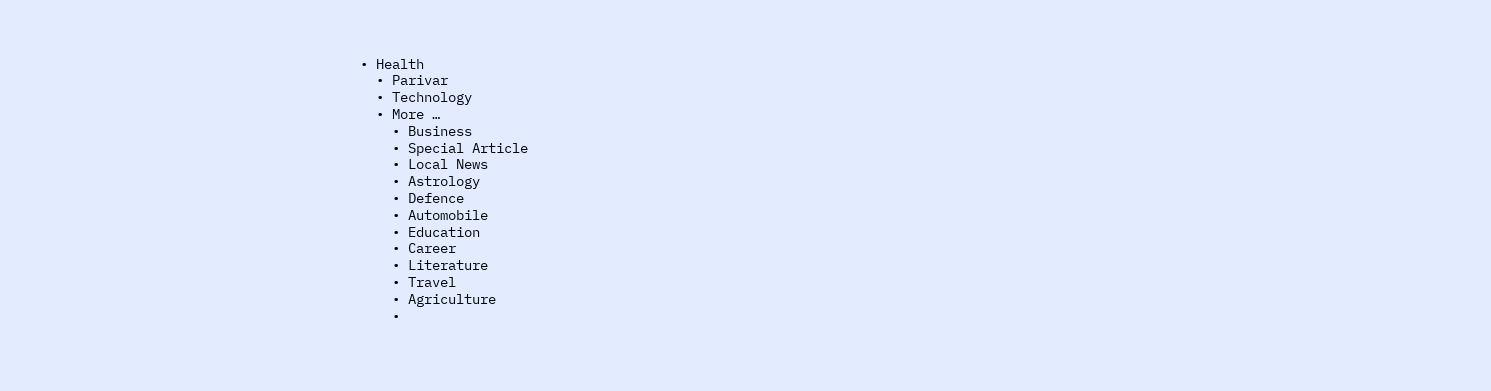• Health
  • Parivar
  • Technology
  • More …
    • Business
    • Special Article
    • Local News
    • Astrology
    • Defence
    • Automobile
    • Education
    • Career
    • Literature
    • Travel
    • Agriculture
    •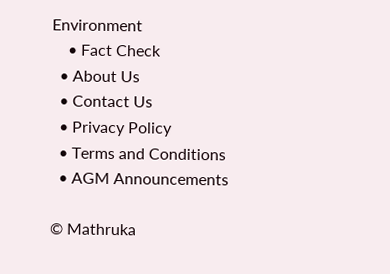Environment
    • Fact Check
  • About Us
  • Contact Us
  • Privacy Policy
  • Terms and Conditions
  • AGM Announcements

© Mathruka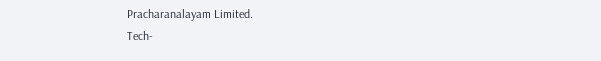Pracharanalayam Limited.
Tech-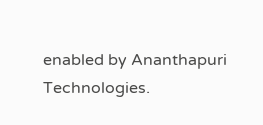enabled by Ananthapuri Technologies.